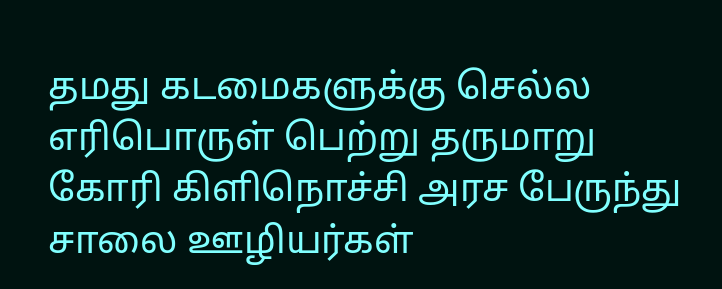தமது கடமைகளுக்கு செல்ல எரிபொருள் பெற்று தருமாறு கோரி கிளிநொச்சி அரச பேருந்து சாலை ஊழியர்கள்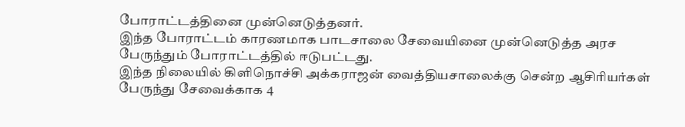போராட்டத்தினை முன்னெடுத்தனர்.
இந்த போராட்டம் காரணமாக பாடசாலை சேவையினை முன்னெடுத்த அரச பேருந்தும் போராட்டத்தில் ஈடுபட்டது.
இந்த நிலையில் கிளிநொச்சி அக்கராஜன் வைத்தியசாலைக்கு சென்ற ஆசிரியர்கள் பேருந்து சேவைக்காக 4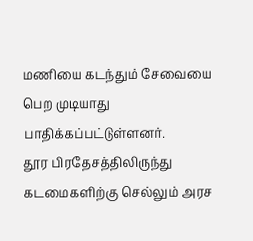மணியை கடந்தும் சேவையை பெற முடியாது பாதிக்கப்பட்டுள்ளனர்.
தூர பிரதேசத்திலிருந்து கடமைகளிற்கு செல்லும் அரச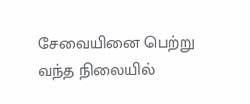சேவையினை பெற்று வந்த நிலையில்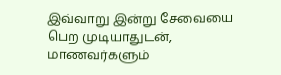இவ்வாறு இன்று சேவையை பெற முடியாதுடன், மாணவர்களும்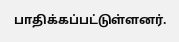பாதிக்கப்பட்டுள்ளனர்.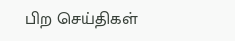பிற செய்திகள்